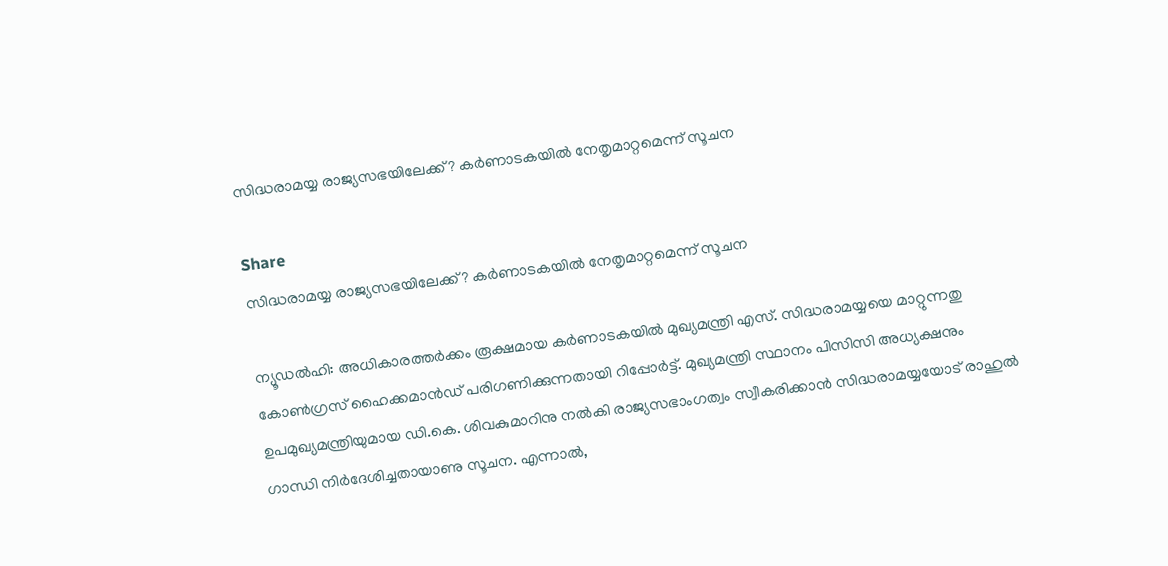സിദ്ധരാമയ്യ രാജ്യസഭയിലേക്ക്? കർണാടകയിൽ നേതൃമാറ്റമെന്ന് സൂചന

Share
സിദ്ധരാമയ്യ രാജ്യസഭയിലേക്ക്? കർണാടകയിൽ നേതൃമാറ്റമെന്ന് സൂചന

ന്യൂഡൽഹി: അധികാരത്തർക്കം രൂക്ഷമായ കർണാടകയിൽ മുഖ്യമന്ത്രി എസ്. സിദ്ധരാമയ്യയെ മാറ്റുന്നതു കോൺഗ്രസ് ഹൈക്കമാൻഡ് പരിഗണിക്കുന്നതായി റിപ്പോർട്ട്. മുഖ്യമന്ത്രി സ്ഥാനം പിസിസി അധ്യക്ഷനും ഉപമുഖ്യമന്ത്രിയുമായ ഡി.കെ. ശിവകുമാറിനു നൽകി രാജ്യസഭാംഗത്വം സ്വീകരിക്കാൻ സിദ്ധരാമയ്യയോട് രാഹുൽ ഗാന്ധി നിർദേശിച്ചതായാണു സൂചന. എന്നാൽ,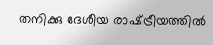തനിക്കു ദേശീയ രാഷ്‌ട്രീയത്തിൽ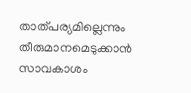താത്പര്യമില്ലെന്നും തീരുമാനമെടുക്കാൻ സാവകാശം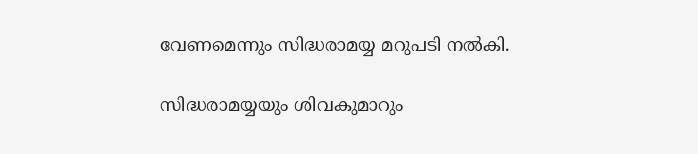വേണമെന്നും സിദ്ധരാമയ്യ മറുപടി നൽകി.

സിദ്ധരാമയ്യയും ശിവകുമാറും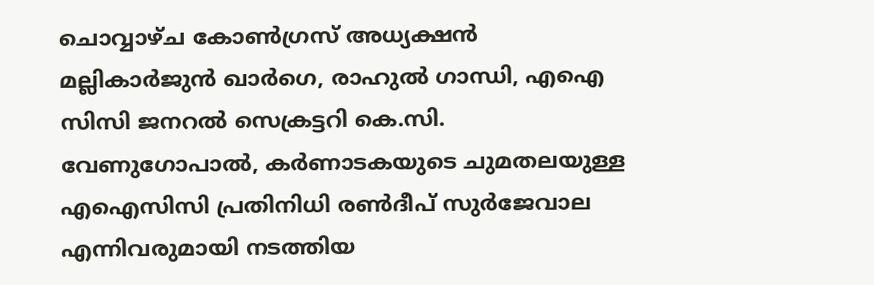ചൊവ്വാഴ്ച കോൺഗ്രസ് അധ്യക്ഷൻ മല്ലികാർജുൻ ഖാർഗെ, രാഹുൽ ഗാന്ധി, എഐ സിസി ജനറൽ സെക്രട്ടറി കെ.സി. വേണുഗോപാൽ, കർണാടകയുടെ ചുമതലയുള്ള എഐസിസി പ്രതിനിധി രൺദീപ് സുർജേവാല എന്നിവരുമായി നടത്തിയ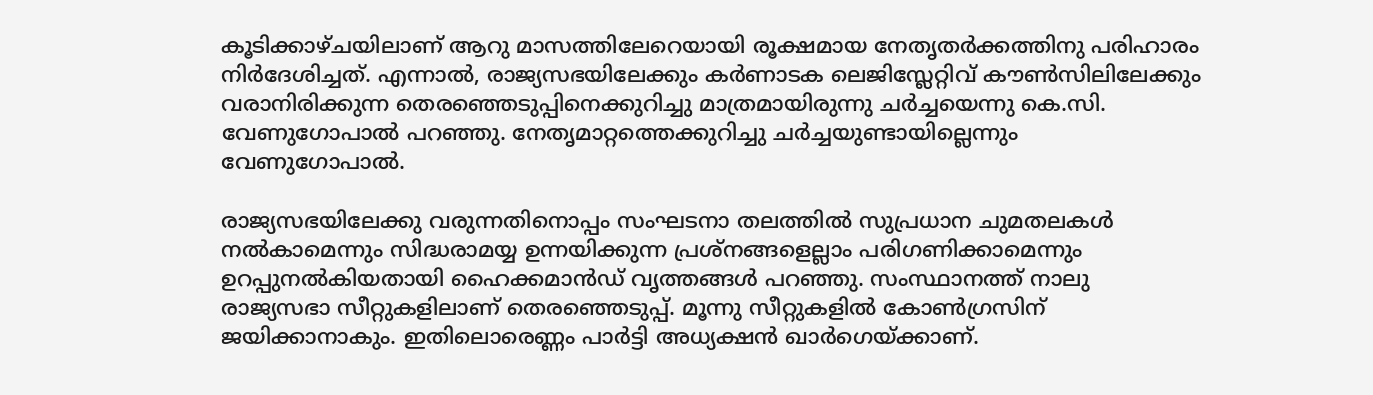കൂടിക്കാഴ്ചയിലാണ് ആറു മാസത്തിലേറെയായി രൂക്ഷമായ നേതൃതർക്കത്തിനു പരിഹാരം നിർദേശിച്ചത്. എന്നാൽ, രാജ്യസഭയിലേക്കും കർണാടക ലെജിസ്ലേറ്റിവ് കൗൺസിലിലേക്കും വരാനിരിക്കുന്ന തെരഞ്ഞെടുപ്പിനെക്കുറിച്ചു മാത്രമായിരുന്നു ചർച്ചയെന്നു കെ.സി. വേണുഗോപാൽ പറഞ്ഞു. നേതൃമാറ്റത്തെക്കുറിച്ചു ചർച്ചയുണ്ടായില്ലെന്നും വേണുഗോപാൽ.

രാജ്യസഭയിലേക്കു വരുന്നതിനൊപ്പം സംഘടനാ തലത്തിൽ സുപ്രധാന ചുമതലകൾ നൽകാമെന്നും സിദ്ധരാമയ്യ ഉന്നയിക്കുന്ന പ്രശ്നങ്ങളെല്ലാം പരിഗണിക്കാമെന്നും ഉറപ്പുനൽകിയതായി ഹൈക്കമാൻഡ് വൃത്തങ്ങൾ പറഞ്ഞു. സംസ്ഥാനത്ത് നാലു രാജ്യസഭാ സീറ്റുകളിലാണ് തെരഞ്ഞെടുപ്പ്. മൂന്നു സീറ്റുകളിൽ കോൺഗ്രസിന് ജയിക്കാനാകും. ഇതിലൊരെണ്ണം പാർട്ടി അധ്യക്ഷൻ ഖാർഗെയ്ക്കാണ്.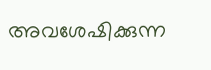അവശേഷിക്കുന്ന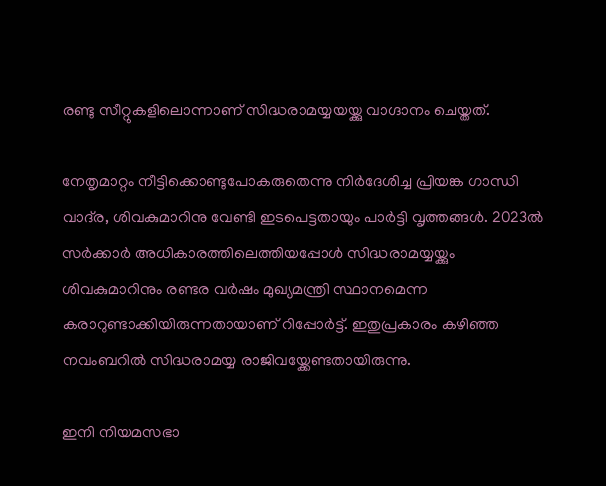രണ്ടു സീറ്റുകളിലൊന്നാണ് സിദ്ധരാമയ്യയയ്ക്കു വാഗ്ദാനം ചെയ്തത്.

നേതൃമാറ്റം നീട്ടിക്കൊണ്ടുപോകരുതെന്നു നിർദേശിച്ച പ്രിയങ്ക ഗാന്ധി വാദ്‌ര, ശിവകുമാറിനു വേണ്ടി ഇടപെട്ടതായും പാർട്ടി വൃത്തങ്ങൾ. 2023ൽ സർക്കാർ അധികാരത്തിലെത്തിയപ്പോൾ സിദ്ധരാമയ്യയ്ക്കും ശിവകുമാറിനും രണ്ടര വർഷം മുഖ്യമന്ത്രി സ്ഥാനമെന്ന കരാറുണ്ടാക്കിയിരുന്നതായാണ് റിപ്പോർട്ട്. ഇതുപ്രകാരം കഴിഞ്ഞ നവംബറിൽ സിദ്ധരാമയ്യ രാജിവയ്ക്കേണ്ടതായിരുന്നു.

ഇനി നിയമസഭാ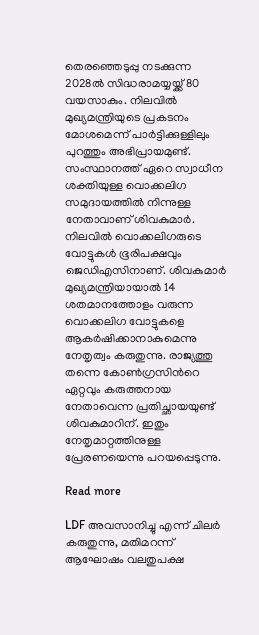തെരഞ്ഞെടുപ്പു നടക്കുന്ന 2028ൽ സിദ്ധരാമയ്യയ്ക്ക് 80 വയസാകും. നിലവിൽ മുഖ്യമന്ത്രിയുടെ പ്രകടനം മോശമെന്ന് പാർട്ടിക്കുള്ളിലും പുറത്തും അഭിപ്രായമുണ്ട്. സംസ്ഥാനത്ത് ഏറെ സ്വാധീന ശക്തിയുള്ള വൊക്കലിഗ സമുദായത്തിൽ നിന്നുള്ള നേതാവാണ് ശിവകുമാർ. നിലവിൽ വൊക്കലിഗരുടെ വോട്ടുകൾ ഭൂരിപക്ഷവും ജെഡിഎസിനാണ്. ശിവകുമാർ മുഖ്യമന്ത്രിയായാൽ 14 ശതമാനത്തോളം വരുന്ന വൊക്കലിഗ വോട്ടുകളെ ആകർഷിക്കാനാകുമെന്നു നേതൃത്വം കരുതുന്നു. രാജ്യത്തു തന്നെ കോൺഗ്രസിന്‍റെ ഏറ്റവും കരുത്തനായ നേതാവെന്ന പ്രതിച്ഛായയുണ്ട് ശിവകുമാറിന്. ഇതും നേതൃമാറ്റത്തിനുള്ള പ്രേരണയെന്നു പറയപ്പെടുന്നു.

Read more

LDF അവസാനിച്ചു എന്ന് ചിലർ കരുതുന്നു, മതിമറന്ന് ആഘോഷം വലതുപക്ഷ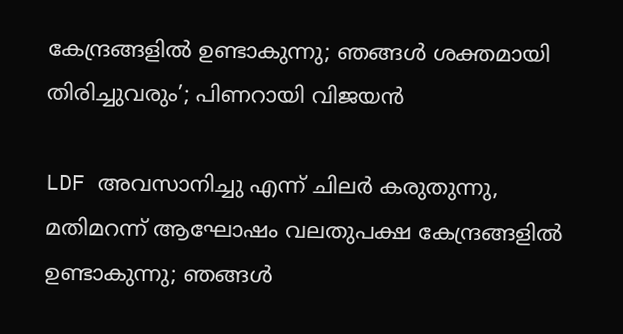കേന്ദ്രങ്ങളിൽ ഉണ്ടാകുന്നു; ഞങ്ങൾ ശക്തമായി തിരിച്ചുവരും’; പിണറായി വിജയൻ

LDF അവസാനിച്ചു എന്ന് ചിലർ കരുതുന്നു, മതിമറന്ന് ആഘോഷം വലതുപക്ഷ കേന്ദ്രങ്ങളിൽ ഉണ്ടാകുന്നു; ഞങ്ങൾ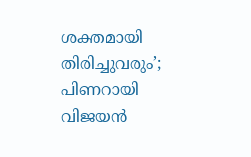ശക്തമായി തിരിച്ചുവരും’; പിണറായി വിജയൻ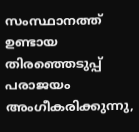സംസ്ഥാനത്ത് ഉണ്ടായ തിരഞ്ഞെടുപ്പ് പരാജയം അംഗീകരിക്കുന്നു,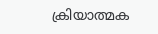ക്രിയാത്മക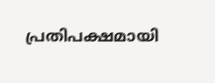പ്രതിപക്ഷമായി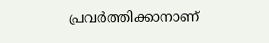പ്രവർത്തിക്കാനാണ്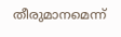തീരുമാനമെന്ന്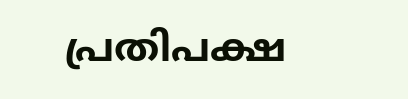പ്രതിപക്ഷ